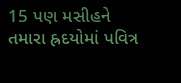15 પણ મસીહને તમારા હ્રદયોમાં પવિત્ર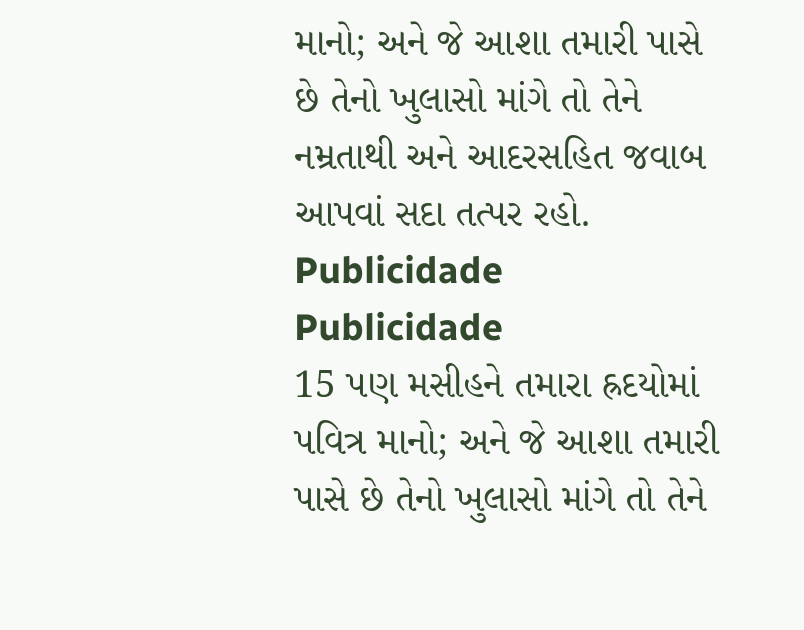માનો; અને જે આશા તમારી પાસે છે તેનો ખુલાસો માંગે તો તેને નમ્રતાથી અને આદરસહિત જવાબ આપવાં સદા તત્પર રહો.
Publicidade
Publicidade
15 પણ મસીહને તમારા હ્રદયોમાં પવિત્ર માનો; અને જે આશા તમારી પાસે છે તેનો ખુલાસો માંગે તો તેને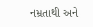નમ્રતાથી અને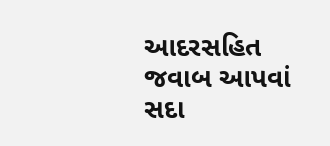આદરસહિત જવાબ આપવાં સદા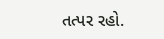તત્પર રહો.